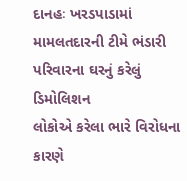દાનહઃ ખરડપાડામાં મામલતદારની ટીમે ભંડારી પરિવારના ઘરનું કરેલું ડિમોલિશન
લોકોએ કરેલા ભારે વિરોધના કારણે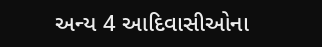અન્ય 4 આદિવાસીઓના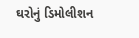ઘરોનું ડિમોલીશન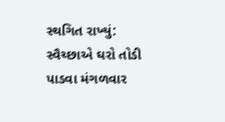સ્થગિત રાખ્યું: સ્વૈચ્છાએ ઘરો તોડી પાડવા મંગળવાર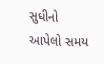સુધીનો આપેલો સમય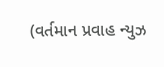(વર્તમાન પ્રવાહ ન્યુઝ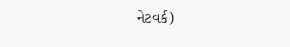નેટવર્ક)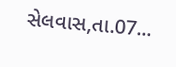સેલવાસ,તા.07...